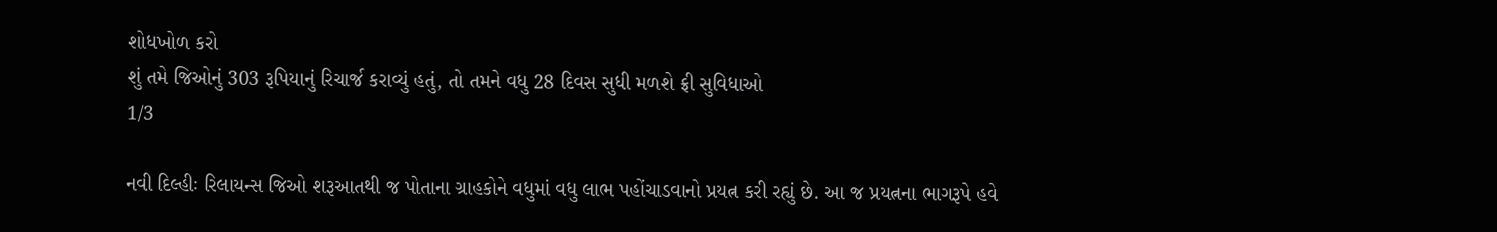શોધખોળ કરો
શું તમે જિઓનું 303 રૂપિયાનું રિચાર્જ કરાવ્યું હતું, તો તમને વધુ 28 દિવસ સુધી મળશે ફ્રી સુવિધાઓ
1/3

નવી દિલ્હીઃ રિલાયન્સ જિઓ શરૂઆતથી જ પોતાના ગ્રાહકોને વધુમાં વધુ લાભ પહોંચાડવાનો પ્રયત્ન કરી રહ્યું છે. આ જ પ્રયત્નના ભાગરૂપે હવે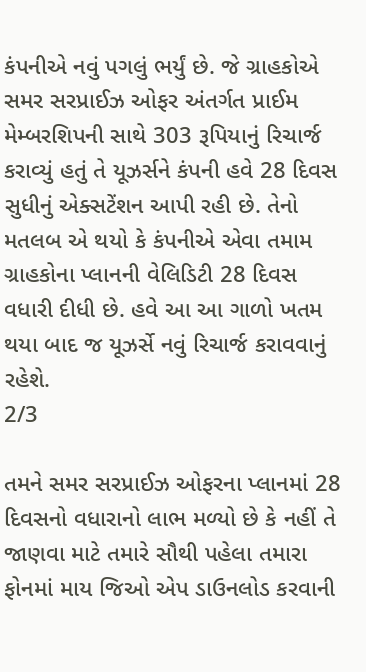કંપનીએ નવું પગલું ભર્યું છે. જે ગ્રાહકોએ સમર સરપ્રાઈઝ ઓફર અંતર્ગત પ્રાઈમ મેમ્બરશિપની સાથે 303 રૂપિયાનું રિચાર્જ કરાવ્યું હતું તે યૂઝર્સને કંપની હવે 28 દિવસ સુધીનું એક્સટેંશન આપી રહી છે. તેનો મતલબ એ થયો કે કંપનીએ એવા તમામ ગ્રાહકોના પ્લાનની વેલિડિટી 28 દિવસ વધારી દીધી છે. હવે આ આ ગાળો ખતમ થયા બાદ જ યૂઝર્સે નવું રિચાર્જ કરાવવાનું રહેશે.
2/3

તમને સમર સરપ્રાઈઝ ઓફરના પ્લાનમાં 28 દિવસનો વધારાનો લાભ મળ્યો છે કે નહીં તે જાણવા માટે તમારે સૌથી પહેલા તમારા ફોનમાં માય જિઓ એપ ડાઉનલોડ કરવાની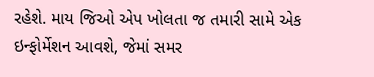રહેશે. માય જિઓ એપ ખોલતા જ તમારી સામે એક ઇન્ફોર્મેશન આવશે, જેમાં સમર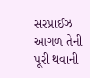સરપ્રાઈઝ આગળ તેની પૂરી થવાની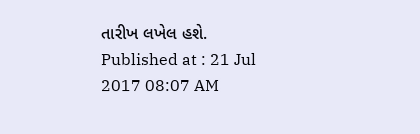તારીખ લખેલ હશે.
Published at : 21 Jul 2017 08:07 AM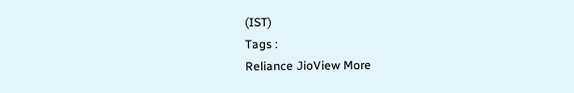(IST)
Tags :
Reliance JioView More